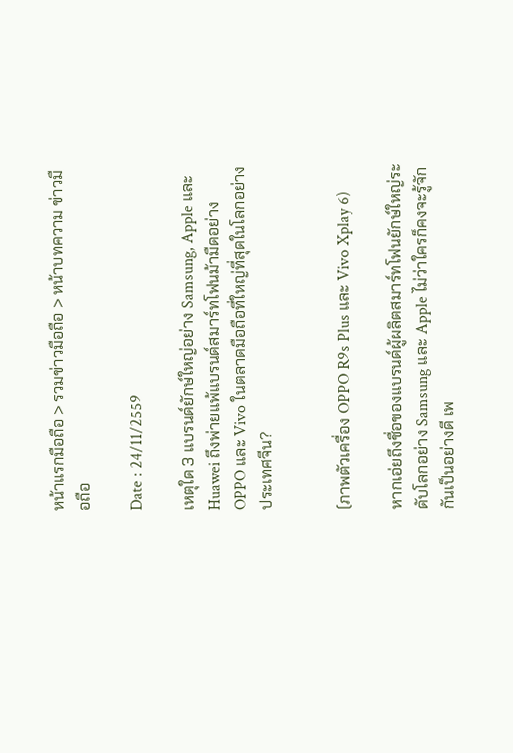หน้าแรกมือถือ > รวมข่าวมือถือ > หน้าบทความ ข่าวมือถือ

Date : 24/11/2559

เหตุใด 3 แบรนด์ยักษ์ใหญ่อย่าง Samsung, Apple และ Huawei ถึงพ่ายแพ้แบรนด์สมาร์ทโฟนม้ามืดอย่าง OPPO และ Vivo ในตลาดมือถือที่ใหญ่ที่สุดในโลกอย่างประเทศจีน?


(ภาพตัวเครื่อง OPPO R9s Plus และ Vivo Xplay 6)

หากเอ่ยถึงชื่อของแบรนด์ผู้ผลิตสมาร์ทโฟนยักษ์ใหญ่ระดับโลกอย่าง Samsung และ Apple ไม่ว่าใครก็คงจะรู้จักกันเป็นอย่างดี เพ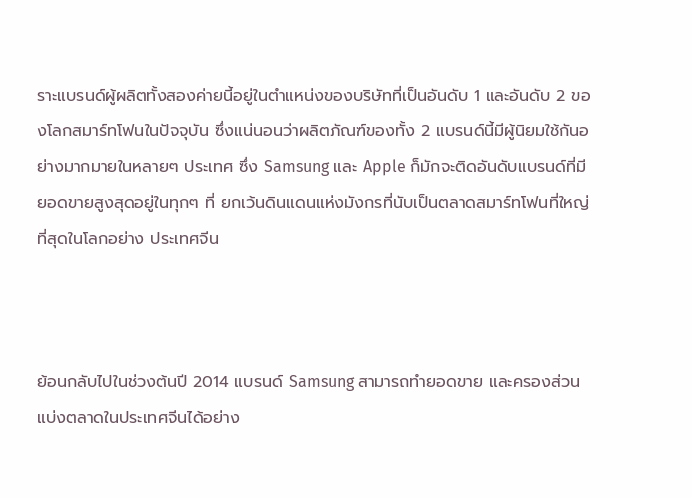ราะแบรนด์ผู้ผลิตทั้งสองค่ายนี้อยู่ในตำแหน่งของบริษัทที่เป็นอันดับ 1 และอันดับ 2 ของโลกสมาร์ทโฟนในปัจจุบัน ซึ่งแน่นอนว่าผลิตภัณฑ์ของทั้ง 2 แบรนด์นี้มีผู้นิยมใช้กันอย่างมากมายในหลายๆ ประเทศ ซึ่ง Samsung และ Apple ก็มักจะติดอันดับแบรนด์ที่มียอดขายสูงสุดอยู่ในทุกๆ ที่ ยกเว้นดินแดนแห่งมังกรที่นับเป็นตลาดสมาร์ทโฟนที่ใหญ่ที่สุดในโลกอย่าง ประเทศจีน



ย้อนกลับไปในช่วงต้นปี 2014 แบรนด์ Samsung สามารถทำยอดขาย และครองส่วนแบ่งตลาดในประเทศจีนได้อย่าง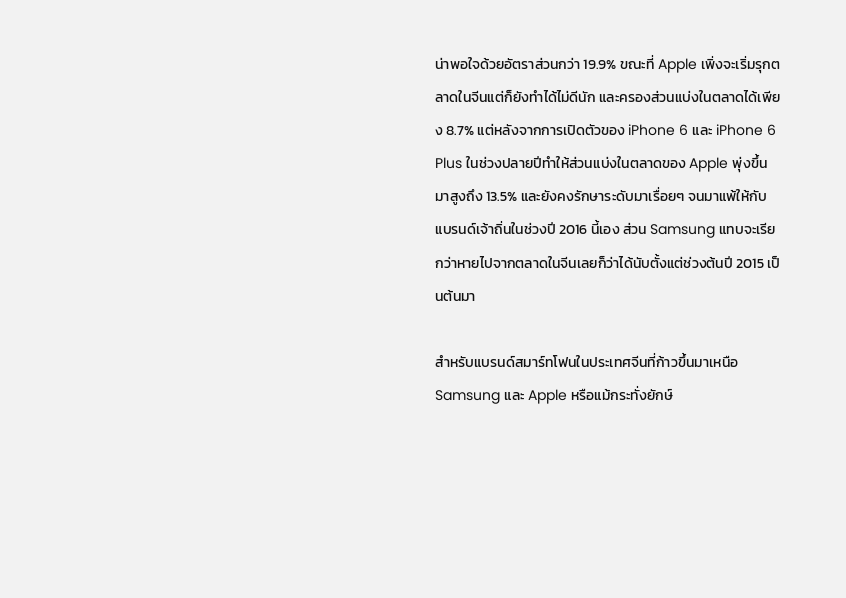น่าพอใจด้วยอัตราส่วนกว่า 19.9% ขณะที่ Apple เพิ่งจะเริ่มรุกตลาดในจีนแต่ก็ยังทำได้ไม่ดีนัก และครองส่วนแบ่งในตลาดได้เพียง 8.7% แต่หลังจากการเปิดตัวของ iPhone 6 และ iPhone 6 Plus ในช่วงปลายปีทำให้ส่วนแบ่งในตลาดของ Apple พุ่งขึ้นมาสูงถึง 13.5% และยังคงรักษาระดับมาเรื่อยๆ จนมาแพ้ให้กับแบรนด์เจ้าถิ่นในช่วงปี 2016 นี้เอง ส่วน Samsung แทบจะเรียกว่าหายไปจากตลาดในจีนเลยก็ว่าได้นับตั้งแต่ช่วงต้นปี 2015 เป็นต้นมา

สำหรับแบรนด์สมาร์ทโฟนในประเทศจีนที่ก้าวขึ้นมาเหนือ Samsung และ Apple หรือแม้กระทั่งยักษ์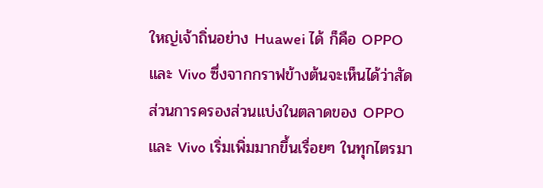ใหญ่เจ้าถิ่นอย่าง Huawei ได้ ก็คือ OPPO และ Vivo ซึ่งจากกราฟข้างต้นจะเห็นได้ว่าสัดส่วนการครองส่วนแบ่งในตลาดของ OPPO และ Vivo เริ่มเพิ่มมากขึ้นเรื่อยๆ ในทุกไตรมา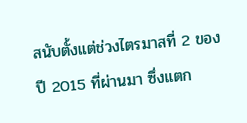สนับตั้งแต่ช่วงไตรมาสที่ 2 ของปี 2015 ที่ผ่านมา ซึ่งแตก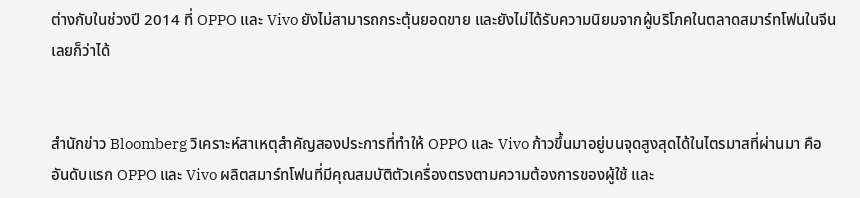ต่างกับในช่วงปี 2014 ที่ OPPO และ Vivo ยังไม่สามารถกระตุ้นยอดขาย และยังไม่ได้รับความนิยมจากผู้บริโภคในตลาดสมาร์ทโฟนในจีนเลยก็ว่าได้


สำนักข่าว Bloomberg วิเคราะห์สาเหตุสำคัญสองประการที่ทำให้ OPPO และ Vivo ก้าวขึ้นมาอยู่บนจุดสูงสุดได้ในไตรมาสที่ผ่านมา คือ อันดับแรก OPPO และ Vivo ผลิตสมาร์ทโฟนที่มีคุณสมบัติตัวเครื่องตรงตามความต้องการของผู้ใช้ และ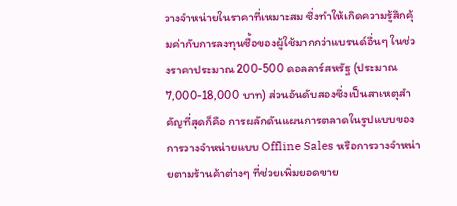วางจำหน่ายในราคาที่เหมาะสม ซึ่งทำให้เกิดความรู้สึกคุ้มค่ากับการลงทุนซื้อของผู้ใช้มากกว่าแบรนด์อื่นๆ ในช่วงราคาประมาณ 200-500 ดอลลาร์สหรัฐ (ประมาณ 7,000-18,000 บาท) ส่วนอันดับสองซึ่งเป็นสาเหตุสำคัญที่สุดก็คือ การผลักดันแผนการตลาดในรูปแบบของการวางจำหน่ายแบบ Offline Sales หรือการวางจำหน่ายตามร้านค้าต่างๆ ที่ช่วยเพิ่มยอดขาย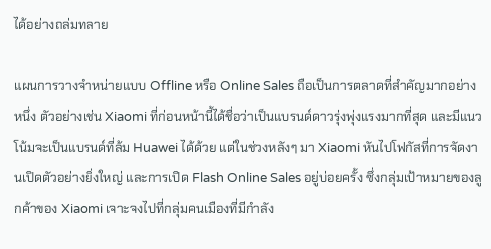ได้อย่างถล่มทลาย

แผนการวางจำหน่ายแบบ Offline หรือ Online Sales ถือเป็นการตลาดที่สำคัญมากอย่างหนึ่ง ตัวอย่างเช่น Xiaomi ที่ก่อนหน้านี้ได้ชื่อว่าเป็นแบรนด์ดาวรุ่งพุ่งแรงมากที่สุด และมีแนวโน้มจะเป็นแบรนด์ที่ล้ม Huawei ได้ด้วย แต่ในช่วงหลังๆ มา Xiaomi หันไปโฟกัสที่การจัดงานเปิดตัวอย่างยิ่งใหญ่ และการเปิด Flash Online Sales อยู่บ่อยครั้ง ซึ่งกลุ่มเป้าหมายของลูกค้าของ Xiaomi เจาะจงไปที่กลุ่มคนเมืองที่มีกำลัง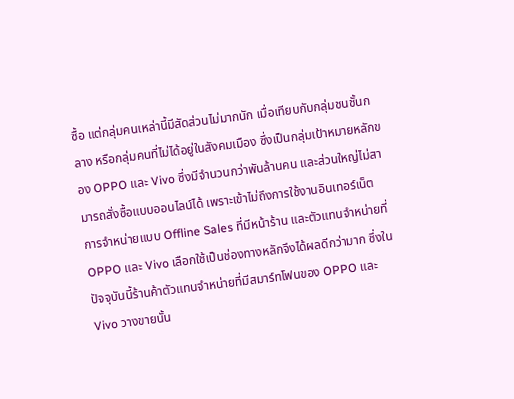ซื้อ แต่กลุ่มคนเหล่านี้มีสัดส่วนไม่มากนัก เมื่อเทียบกับกลุ่มชนชั้นกลาง หรือกลุ่มคนที่ไม่ได้อยู่ในสังคมเมือง ซึ่งเป็นกลุ่มเป้าหมายหลักของ OPPO และ Vivo ซึ่งมีจำนวนกว่าพันล้านคน และส่วนใหญ่ไม่สามารถสั่งซื้อแบบออนไลน์ได้ เพราะเข้าไม่ถึงการใช้งานอินเทอร์เน็ต การจำหน่ายแบบ Offline Sales ที่มีหน้าร้าน และตัวแทนจำหน่ายที่ OPPO และ Vivo เลือกใช้เป็นช่องทางหลักจึงได้ผลดีกว่ามาก ซึ่งในปัจจุบันนี้ร้านค้าตัวแทนจำหน่ายที่มีสมาร์ทโฟนของ OPPO และ Vivo วางขายนั้น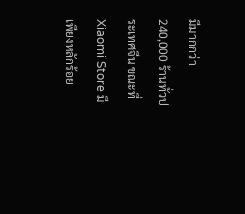มีมากกว่า 240,000 ร้านทั่วประเทศจีน ขณะที่ Xiaomi Store มีเพียงหลักร้อย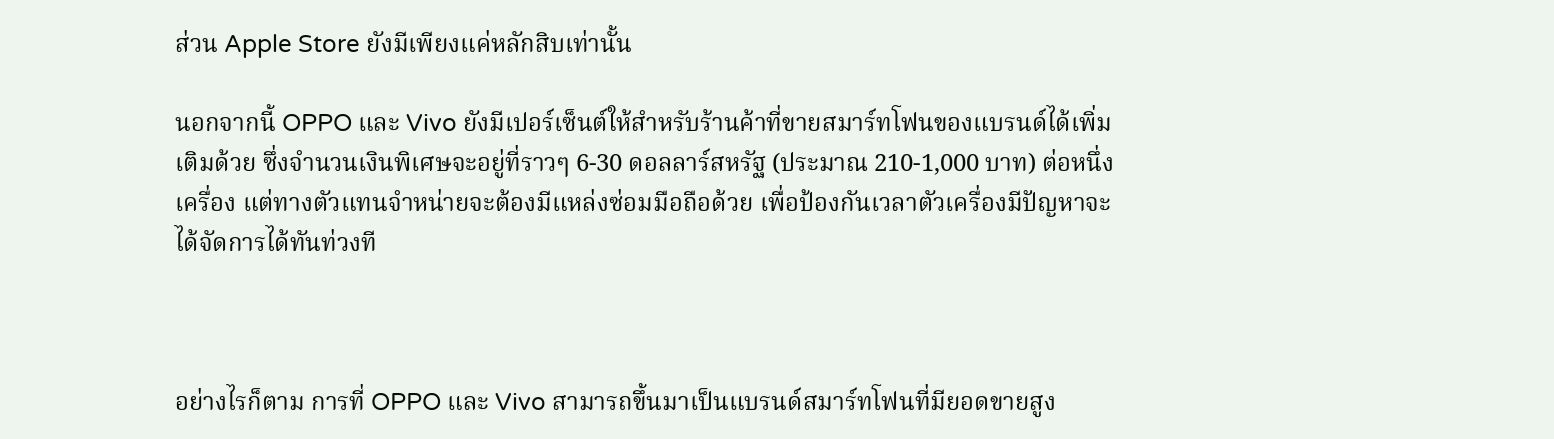ส่วน Apple Store ยังมีเพียงแค่หลักสิบเท่านั้น

นอกจากนี้ OPPO และ Vivo ยังมีเปอร์เซ็นต์ให้สำหรับร้านค้าที่ขายสมาร์ทโฟนของแบรนด์ได้เพิ่มเติมด้วย ซึ่งจำนวนเงินพิเศษจะอยู่ที่ราวๆ 6-30 ดอลลาร์สหรัฐ (ประมาณ 210-1,000 บาท) ต่อหนึ่งเครื่อง แต่ทางตัวแทนจำหน่ายจะต้องมีแหล่งซ่อมมือถือด้วย เพื่อป้องกันเวลาตัวเครื่องมีปัญหาจะได้จัดการได้ทันท่วงที



อย่างไรก็ตาม การที่ OPPO และ Vivo สามารถขึ้นมาเป็นแบรนด์สมาร์ทโฟนที่มียอดขายสูง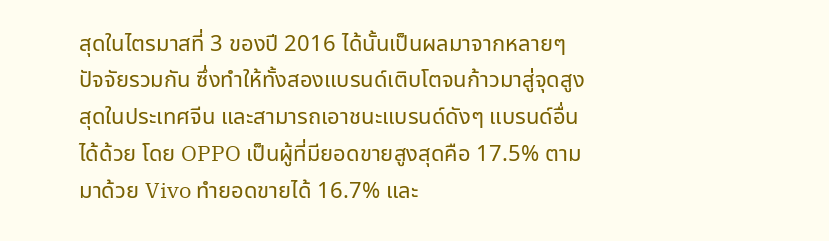สุดในไตรมาสที่ 3 ของปี 2016 ได้นั้นเป็นผลมาจากหลายๆ ปัจจัยรวมกัน ซึ่งทำให้ทั้งสองแบรนด์เติบโตจนก้าวมาสู่จุดสูงสุดในประเทศจีน และสามารถเอาชนะแบรนด์ดังๆ แบรนด์อื่นได้ด้วย โดย OPPO เป็นผู้ที่มียอดขายสูงสุดคือ 17.5% ตามมาด้วย Vivo ทำยอดขายได้ 16.7% และ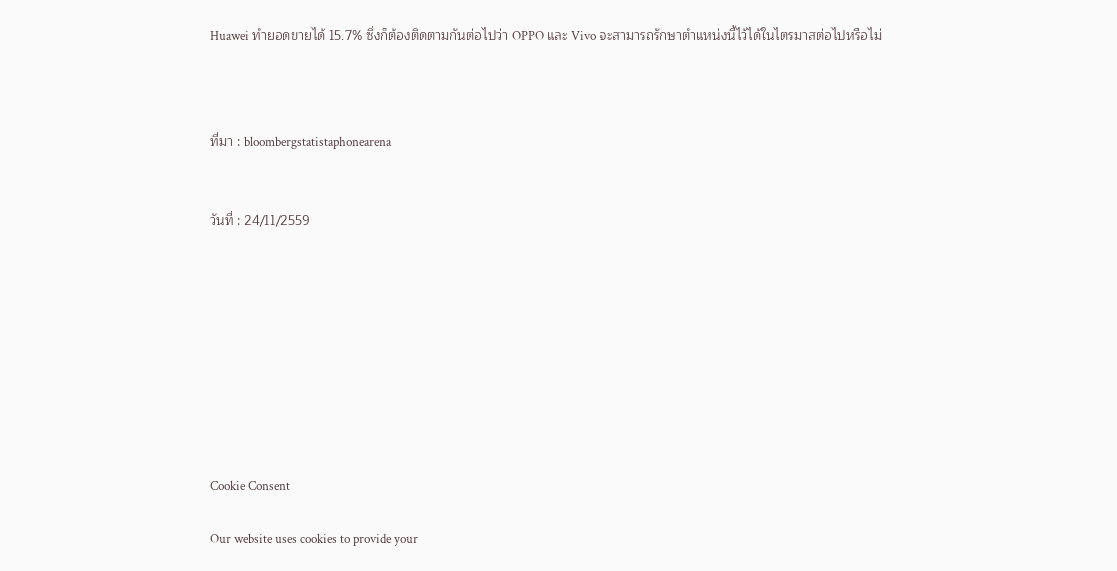Huawei ทำยอดขายได้ 15.7% ซึ่งก็ต้องติดตามกันต่อไปว่า OPPO และ Vivo จะสามารถรักษาตำแหน่งนี้ไว้ได้ในไตรมาสต่อไปหรือไม่



ที่มา : bloombergstatistaphonearena


วันที่ : 24/11/2559









Cookie Consent

Our website uses cookies to provide your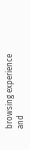browsing experience and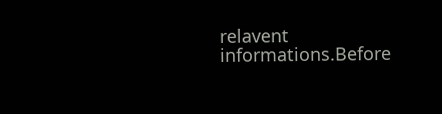relavent informations.Before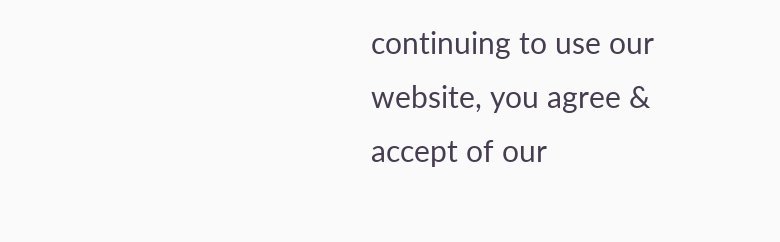continuing to use our website, you agree & accept of our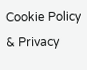Cookie Policy & Privacy